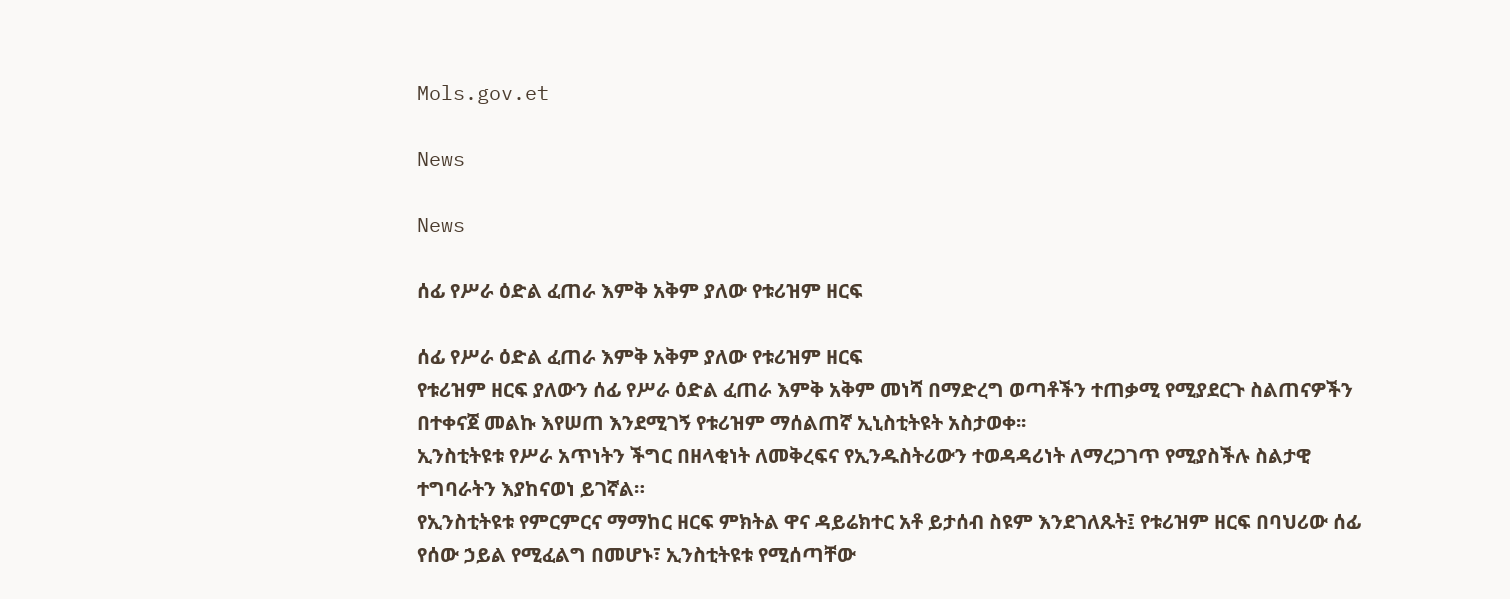Mols.gov.et

News

News

ሰፊ የሥራ ዕድል ፈጠራ እምቅ አቅም ያለው የቱሪዝም ዘርፍ

ሰፊ የሥራ ዕድል ፈጠራ እምቅ አቅም ያለው የቱሪዝም ዘርፍ
የቱሪዝም ዘርፍ ያለውን ሰፊ የሥራ ዕድል ፈጠራ እምቅ አቅም መነሻ በማድረግ ወጣቶችን ተጠቃሚ የሚያደርጉ ስልጠናዎችን በተቀናጀ መልኩ እየሠጠ እንደሚገኝ የቱሪዝም ማሰልጠኛ ኢኒስቲትዩት አስታወቀ፡፡
ኢንስቲትዩቱ የሥራ አጥነትን ችግር በዘላቂነት ለመቅረፍና የኢንዱስትሪውን ተወዳዳሪነት ለማረጋገጥ የሚያስችሉ ስልታዊ ተግባራትን እያከናወነ ይገኛል።
የኢንስቲትዩቱ የምርምርና ማማከር ዘርፍ ምክትል ዋና ዳይሬክተር አቶ ይታሰብ ስዩም እንደገለጹት፤ የቱሪዝም ዘርፍ በባህሪው ሰፊ የሰው ኃይል የሚፈልግ በመሆኑ፣ ኢንስቲትዩቱ የሚሰጣቸው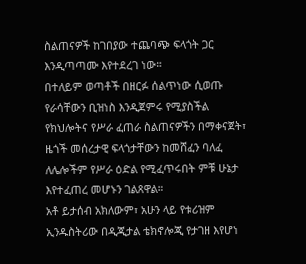ስልጠናዎች ከገበያው ተጨባጭ ፍላጎት ጋር እንዲጣጣሙ እየተደረገ ነው።
በተለይም ወጣቶች በዘርፉ ሰልጥነው ሲወጡ የራሳቸውን ቢዝነስ እንዲጀምሩ የሚያስችል የክህሎትና የሥራ ፈጠራ ስልጠናዎችን በማቀናጀት፣ ዜጎች መሰረታዊ ፍላጎታቸውን ከመሸፈን ባለፈ ለሌሎችም የሥራ ዕድል የሚፈጥሩበት ምቹ ሁኔታ እየተፈጠረ መሆኑን ገልጸዋል።
አቶ ይታሰብ አክለውም፣ አሁን ላይ የቱሪዝም ኢንዱስትሪው በዲጂታል ቴክኖሎጂ የታገዘ እየሆነ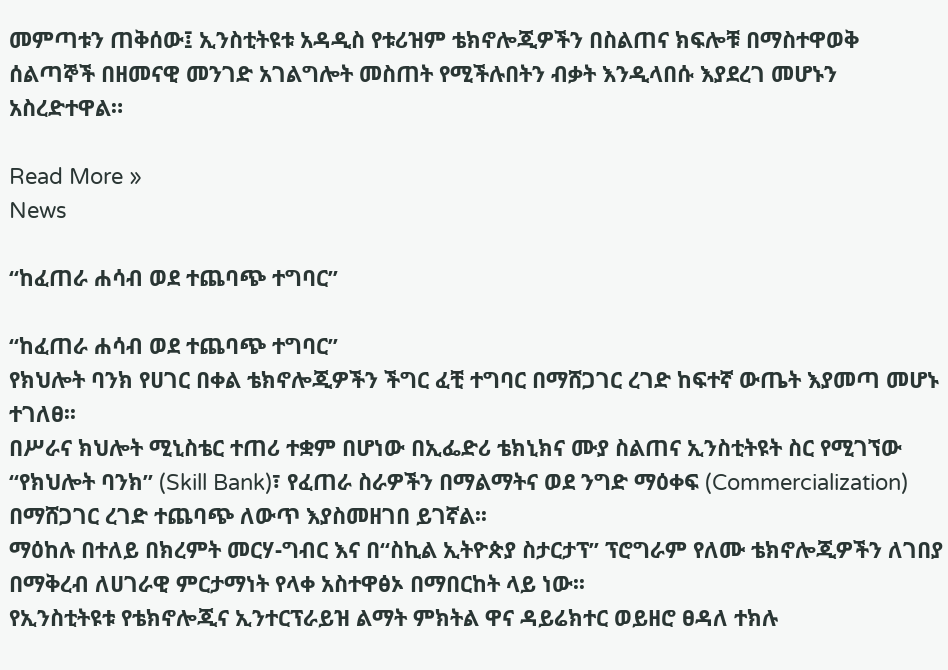መምጣቱን ጠቅሰው፤ ኢንስቲትዩቱ አዳዲስ የቱሪዝም ቴክኖሎጂዎችን በስልጠና ክፍሎቹ በማስተዋወቅ ሰልጣኞች በዘመናዊ መንገድ አገልግሎት መስጠት የሚችሉበትን ብቃት እንዲላበሱ እያደረገ መሆኑን አስረድተዋል።

Read More »
News

“ከፈጠራ ሐሳብ ወደ ተጨባጭ ተግባር’’

“ከፈጠራ ሐሳብ ወደ ተጨባጭ ተግባር’’
የክህሎት ባንክ የሀገር በቀል ቴክኖሎጂዎችን ችግር ፈቺ ተግባር በማሸጋገር ረገድ ከፍተኛ ውጤት እያመጣ መሆኑ ተገለፀ፡፡
በሥራና ክህሎት ሚኒስቴር ተጠሪ ተቋም በሆነው በኢፌድሪ ቴክኒክና ሙያ ስልጠና ኢንስቲትዩት ስር የሚገኘው “የክህሎት ባንክ” (Skill Bank)፣ የፈጠራ ስራዎችን በማልማትና ወደ ንግድ ማዕቀፍ (Commercialization) በማሸጋገር ረገድ ተጨባጭ ለውጥ እያስመዘገበ ይገኛል፡፡
ማዕከሉ በተለይ በክረምት መርሃ-ግብር እና በ“ስኪል ኢትዮጵያ ስታርታፕ” ፕሮግራም የለሙ ቴክኖሎጂዎችን ለገበያ በማቅረብ ለሀገራዊ ምርታማነት የላቀ አስተዋፅኦ በማበርከት ላይ ነው፡፡
የኢንስቲትዩቱ የቴክኖሎጂና ኢንተርፕራይዝ ልማት ምክትል ዋና ዳይሬክተር ወይዘሮ ፀዳለ ተክሉ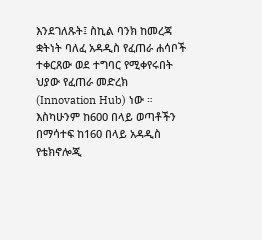እንደገለጹት፤ ስኪል ባንክ ከመረጃ ቋትነት ባለፈ አዳዲስ የፈጠራ ሐሳቦች ተቀርጸው ወደ ተግባር የሚቀየሩበት ህያው የፈጠራ መድረክ (Innovation Hub) ነው ።
እስካሁንም ከ600 በላይ ወጣቶችን በማሳተፍ ከ160 በላይ አዳዲስ የቴክኖሎጂ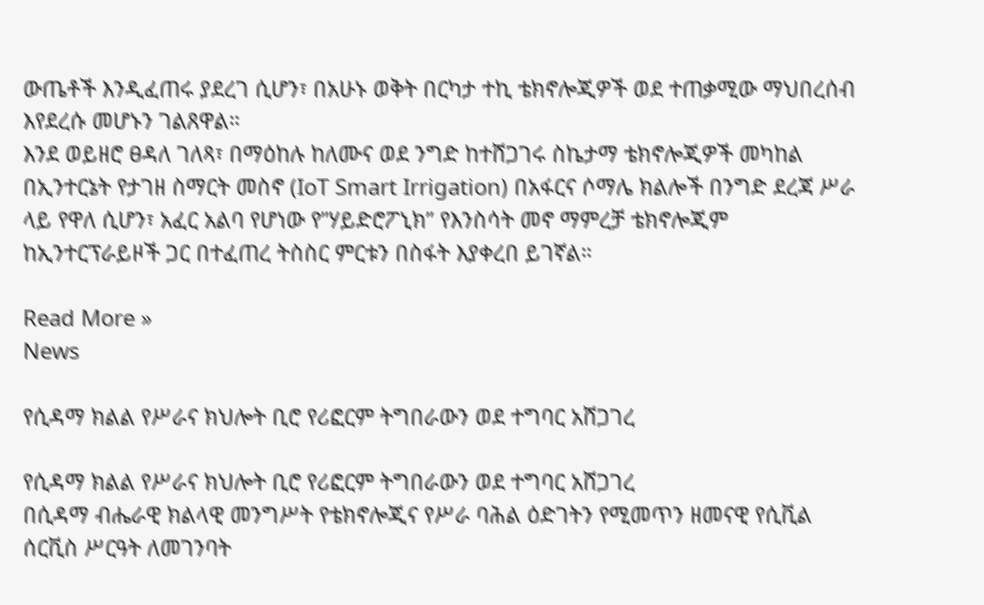ውጤቶች እንዲፈጠሩ ያደረገ ሲሆን፣ በአሁኑ ወቅት በርካታ ተኪ ቴክኖሎጂዎች ወደ ተጠቃሚው ማህበረሰብ እየደረሱ መሆኑን ገልጸዋል።
እንደ ወይዘሮ ፀዳለ ገለጻ፣ በማዕከሉ ከለሙና ወደ ንግድ ከተሸጋገሩ ስኬታማ ቴክኖሎጂዎች መካከል በኢንተርኔት የታገዘ ስማርት መስኖ (IoT Smart Irrigation) በአፋርና ሶማሌ ክልሎች በንግድ ደረጃ ሥራ ላይ የዋለ ሲሆን፣ አፈር አልባ የሆነው የ”ሃይድሮፖኒክ” የእንስሳት መኖ ማምረቻ ቴክኖሎጂም ከኢንተርፕራይዞች ጋር በተፈጠረ ትስስር ምርቱን በስፋት እያቀረበ ይገኛል።

Read More »
News

የሲዳማ ክልል የሥራና ክህሎት ቢሮ የሪፎርም ትግበራውን ወደ ተግባር አሸጋገረ

የሲዳማ ክልል የሥራና ክህሎት ቢሮ የሪፎርም ትግበራውን ወደ ተግባር አሸጋገረ
በሲዳማ ብሔራዊ ክልላዊ መንግሥት የቴክኖሎጂና የሥራ ባሕል ዕድገትን የሚመጥን ዘመናዊ የሲቪል ሰርቪስ ሥርዓት ለመገንባት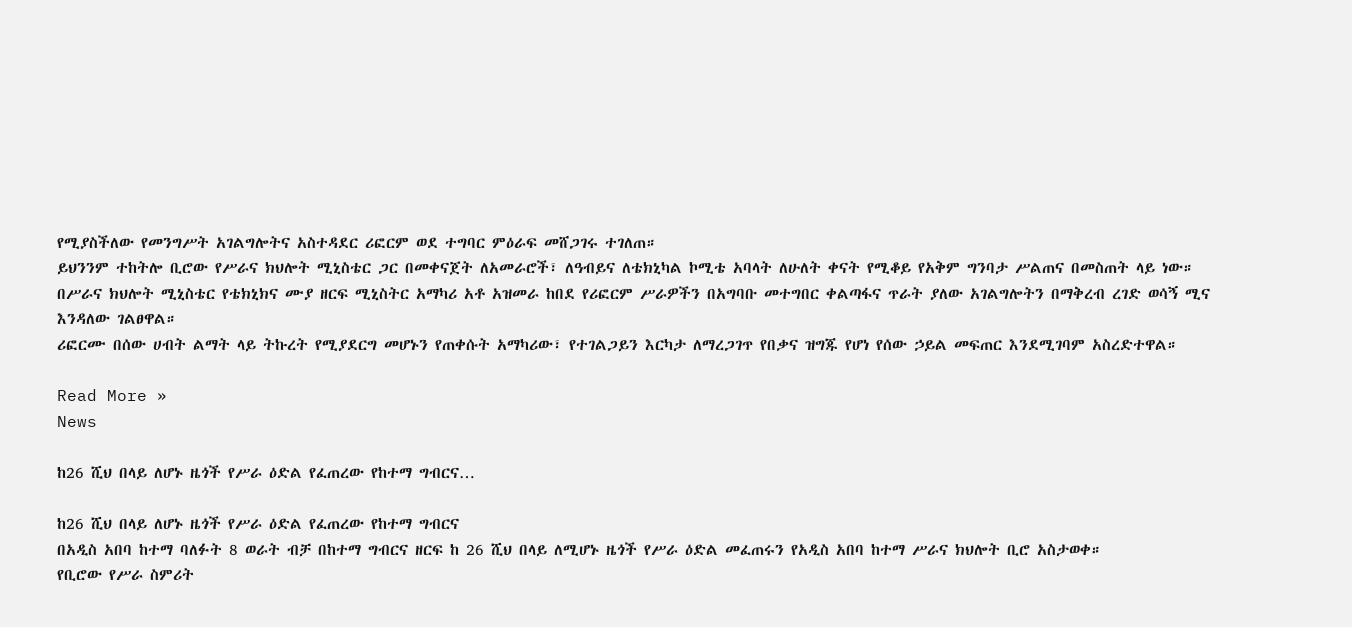የሚያስችለው የመንግሥት አገልግሎትና አስተዳደር ሪፎርም ወደ ተግባር ምዕራፍ መሸጋገሩ ተገለጠ።
ይህንንም ተከትሎ ቢሮው የሥራና ክህሎት ሚኒስቴር ጋር በመቀናጀት ለአመራሮች፣ ለዓብይና ለቴክኒካል ኮሚቴ አባላት ለሁለት ቀናት የሚቆይ የአቅም ግንባታ ሥልጠና በመስጠት ላይ ነው።
በሥራና ክህሎት ሚኒስቴር የቴክኒክና ሙያ ዘርፍ ሚኒስትር አማካሪ አቶ አዝመራ ከበደ የሪፎርም ሥራዎችን በአግባቡ መተግበር ቀልጣፋና ጥራት ያለው አገልግሎትን በማቅረብ ረገድ ወሳኝ ሚና እንዳለው ገልፀዋል።
ሪፎርሙ በሰው ሀብት ልማት ላይ ትኩረት የሚያደርግ መሆኑን የጠቀሱት አማካሪው፣ የተገልጋይን እርካታ ለማረጋገጥ የበቃና ዝግጁ የሆነ የሰው ኃይል መፍጠር እንደሚገባም አስረድተዋል።

Read More »
News

ከ26 ሺህ በላይ ለሆኑ ዜጎች የሥራ ዕድል የፈጠረው የከተማ ግብርና…

ከ26 ሺህ በላይ ለሆኑ ዜጎች የሥራ ዕድል የፈጠረው የከተማ ግብርና
በአዲስ አበባ ከተማ ባለፉት 8 ወራት ብቻ በከተማ ግብርና ዘርፍ ከ 26 ሺህ በላይ ለሚሆኑ ዜጎች የሥራ ዕድል መፈጠሩን የአዲስ አበባ ከተማ ሥራና ክህሎት ቢሮ አስታወቀ።
የቢሮው የሥራ ስምሪት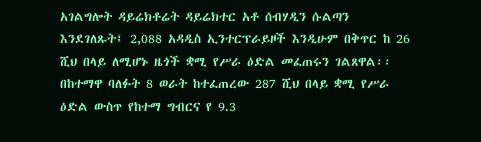አገልግሎት ዳይሬክቶሬት ዳይሬክተር አቶ ሰብሃዲን ሱልጣን እንደገለጹት፤ 2,088 አዳዲስ ኢንተርፕራይዞች እንዲሁም በቅጥር ከ 26 ሺህ በላይ ለሚሆኑ ዜጎች ቋሚ የሥራ ዕድል መፈጠሩን ገልጸዋል፡፡
በከተማዋ ባለፉት 8 ወራት ከተፈጠረው 287 ሺህ በላይ ቋሚ የሥራ ዕድል ውስጥ የከተማ ግብርና የ 9.3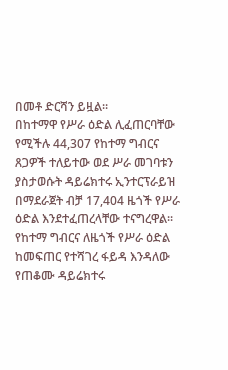በመቶ ድርሻን ይዟል።
በከተማዋ የሥራ ዕድል ሊፈጠርባቸው የሚችሉ 44,307 የከተማ ግብርና ጸጋዎች ተለይተው ወደ ሥራ መገባቱን ያስታወሱት ዳይሬክተሩ ኢንተርፕራይዝ በማደራጀት ብቻ 17,404 ዜጎች የሥራ ዕድል እንደተፈጠረላቸው ተናግረዋል፡፡
የከተማ ግብርና ለዜጎች የሥራ ዕድል ከመፍጠር የተሻገረ ፋይዳ እንዳለው የጠቆሙ ዳይሬክተሩ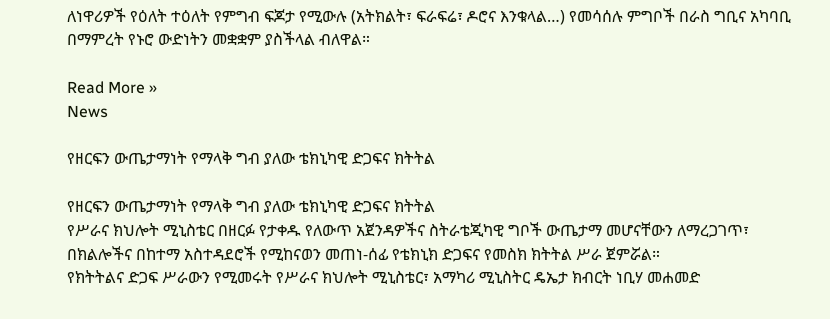ለነዋሪዎች የዕለት ተዕለት የምግብ ፍጆታ የሚውሉ (አትክልት፣ ፍራፍሬ፣ ዶሮና እንቁላል…) የመሳሰሉ ምግቦች በራስ ግቢና አካባቢ በማምረት የኑሮ ውድነትን መቋቋም ያስችላል ብለዋል።

Read More »
News

የዘርፍን ውጤታማነት የማላቅ ግብ ያለው ቴክኒካዊ ድጋፍና ክትትል

የዘርፍን ውጤታማነት የማላቅ ግብ ያለው ቴክኒካዊ ድጋፍና ክትትል
የሥራና ክህሎት ሚኒስቴር በዘርፉ የታቀዱ የለውጥ አጀንዳዎችና ስትራቴጂካዊ ግቦች ውጤታማ መሆናቸውን ለማረጋገጥ፣ በክልሎችና በከተማ አስተዳደሮች የሚከናወን መጠነ-ሰፊ የቴክኒክ ድጋፍና የመስክ ክትትል ሥራ ጀምሯል።
የክትትልና ድጋፍ ሥራውን የሚመሩት የሥራና ክህሎት ሚኒስቴር፣ አማካሪ ሚኒስትር ዴኤታ ክብርት ነቢሃ መሐመድ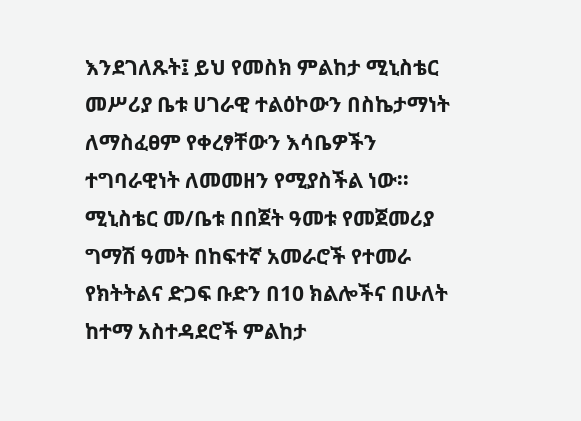እንደገለጹት፤ ይህ የመስክ ምልከታ ሚኒስቴር መሥሪያ ቤቱ ሀገራዊ ተልዕኮውን በስኬታማነት ለማስፈፀም የቀረፃቸውን እሳቤዎችን ተግባራዊነት ለመመዘን የሚያስችል ነው፡፡
ሚኒስቴር መ/ቤቱ በበጀት ዓመቱ የመጀመሪያ ግማሽ ዓመት በከፍተኛ አመራሮች የተመራ የክትትልና ድጋፍ ቡድን በ10 ክልሎችና በሁለት ከተማ አስተዳደሮች ምልከታ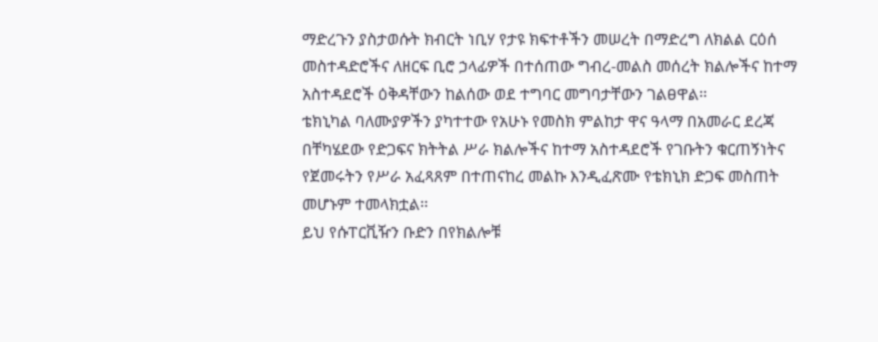ማድረጉን ያስታወሱት ክብርት ነቢሃ የታዩ ክፍተቶችን መሠረት በማድረግ ለክልል ርዕሰ መስተዳድሮችና ለዘርፍ ቢሮ ኃላፊዎች በተሰጠው ግብረ-መልስ መሰረት ክልሎችና ከተማ አስተዳደሮች ዕቅዳቸውን ከልሰው ወደ ተግባር መግባታቸውን ገልፀዋል፡፡
ቴክኒካል ባለሙያዎችን ያካተተው የአሁኑ የመስክ ምልከታ ዋና ዓላማ በአመራር ደረጃ በቸካሄደው የድጋፍና ክትትል ሥራ ክልሎችና ከተማ አስተዳደሮች የገቡትን ቁርጠኝነትና የጀመሩትን የሥራ አፈጻጸም በተጠናከረ መልኩ እንዲፈጽሙ የቴክኒክ ድጋፍ መስጠት መሆኑም ተመላክቷል፡፡
ይህ የሱፐርቪዥን ቡድን በየክልሎቹ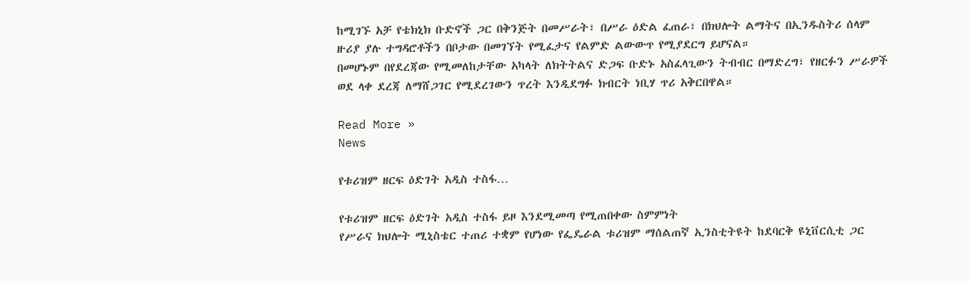ከሚገኙ አቻ የቴክኒክ ቡድኖች ጋር በቅንጅት በመሥራት፣ በሥራ ዕድል ፈጠራ፣ በክህሎት ልማትና በኢንዱስትሪ ሰላም ዙሪያ ያሉ ተግዳሮቶችን በቦታው በመገኘት የሚፈታና የልምድ ልውውጥ የሚያደርግ ይሆናል።
በመሆኑም በየደረጃው የሚመለከታቸው አካላት ለክትትልና ድጋፍ ቡድኑ አስፈላጊውን ትብብር በማድረግ፣ የዘርፉን ሥራዎች ወደ ላቀ ደረጃ ለማሸጋገር የሚደረገውን ጥረት እንዲደግፉ ክብርት ነቢሃ ጥሪ አቅርበዋል።

Read More »
News

የቱሪዝም ዘርፍ ዕድገት አዲስ ተስፋ…

የቱሪዝም ዘርፍ ዕድገት አዲስ ተስፋ ይዞ እንደሚመጣ የሚጠበቀው ስምምነት
የሥራና ክህሎት ሚኒስቴር ተጠሪ ተቋም የሆነው የፌዴራል ቱሪዝም ማሰልጠኛ ኢንስቲትዩት ከደባርቅ ዩኒቨርሲቲ ጋር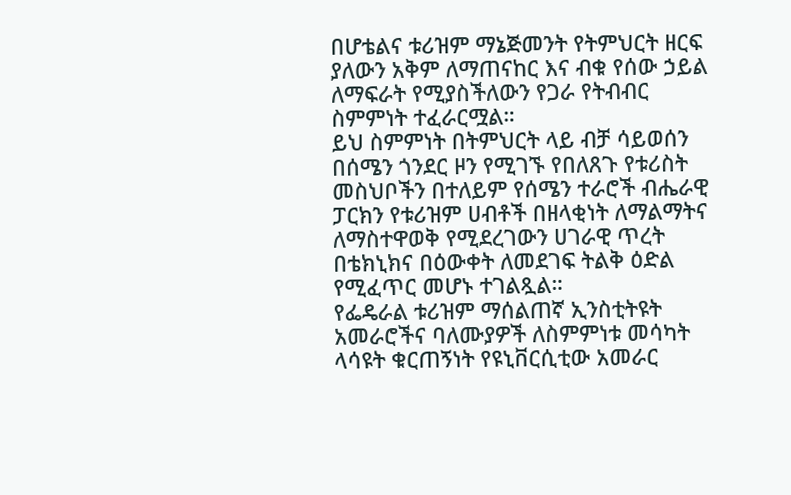በሆቴልና ቱሪዝም ማኔጅመንት የትምህርት ዘርፍ ያለውን አቅም ለማጠናከር እና ብቁ የሰው ኃይል ለማፍራት የሚያስችለውን የጋራ የትብብር ስምምነት ተፈራርሟል።
ይህ ስምምነት በትምህርት ላይ ብቻ ሳይወሰን በሰሜን ጎንደር ዞን የሚገኙ የበለጸጉ የቱሪስት መስህቦችን በተለይም የሰሜን ተራሮች ብሔራዊ ፓርክን የቱሪዝም ሀብቶች በዘላቂነት ለማልማትና ለማስተዋወቅ የሚደረገውን ሀገራዊ ጥረት በቴክኒክና በዕውቀት ለመደገፍ ትልቅ ዕድል የሚፈጥር መሆኑ ተገልጿል።
የፌዴራል ቱሪዝም ማሰልጠኛ ኢንስቲትዩት አመራሮችና ባለሙያዎች ለስምምነቱ መሳካት ላሳዩት ቁርጠኝነት የዩኒቨርሲቲው አመራር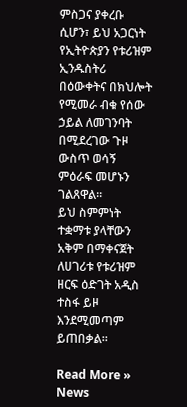ምስጋና ያቀረቡ ሲሆን፣ ይህ አጋርነት የኢትዮጵያን የቱሪዝም ኢንዱስትሪ በዕውቀትና በክህሎት የሚመራ ብቁ የሰው ኃይል ለመገንባት በሚደረገው ጉዞ ውስጥ ወሳኝ ምዕራፍ መሆኑን ገልጸዋል።
ይህ ስምምነት ተቋማቱ ያላቸውን አቅም በማቀናጀት ለሀገሪቱ የቱሪዝም ዘርፍ ዕድገት አዲስ ተስፋ ይዞ እንደሚመጣም ይጠበቃል።

Read More »
News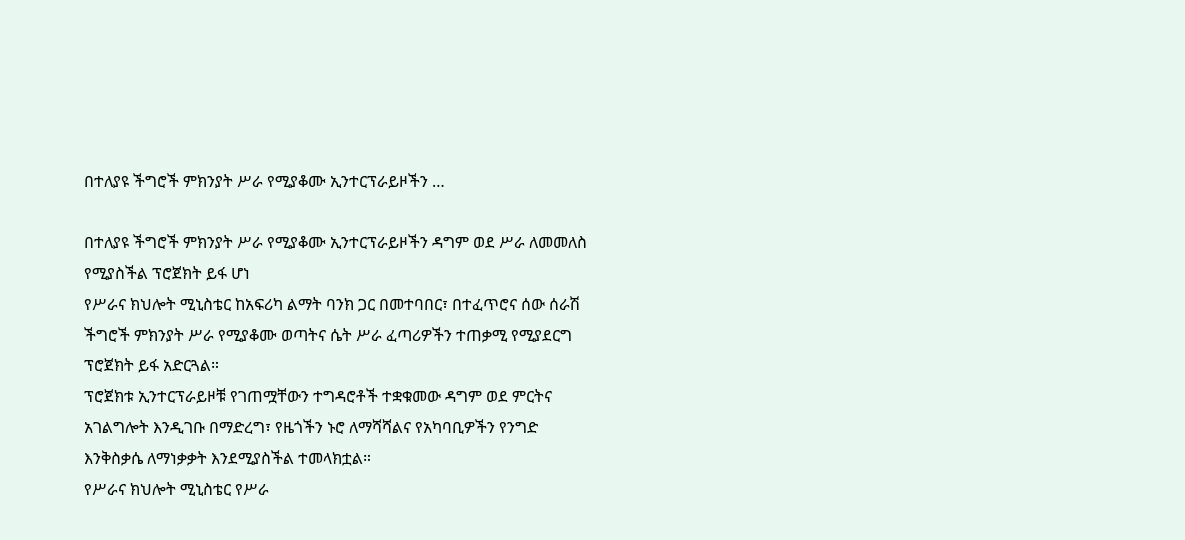በተለያዩ ችግሮች ምክንያት ሥራ የሚያቆሙ ኢንተርፕራይዞችን …

በተለያዩ ችግሮች ምክንያት ሥራ የሚያቆሙ ኢንተርፕራይዞችን ዳግም ወደ ሥራ ለመመለስ የሚያስችል ፕሮጀክት ይፋ ሆነ
የሥራና ክህሎት ሚኒስቴር ከአፍሪካ ልማት ባንክ ጋር በመተባበር፣ በተፈጥሮና ሰው ሰራሽ ችግሮች ምክንያት ሥራ የሚያቆሙ ወጣትና ሴት ሥራ ፈጣሪዎችን ተጠቃሚ የሚያደርግ ፕሮጀክት ይፋ አድርጓል።
ፕሮጀክቱ ኢንተርፕራይዞቹ የገጠሟቸውን ተግዳሮቶች ተቋቁመው ዳግም ወደ ምርትና አገልግሎት እንዲገቡ በማድረግ፣ የዜጎችን ኑሮ ለማሻሻልና የአካባቢዎችን የንግድ እንቅስቃሴ ለማነቃቃት እንደሚያስችል ተመላክቷል።
የሥራና ክህሎት ሚኒስቴር የሥራ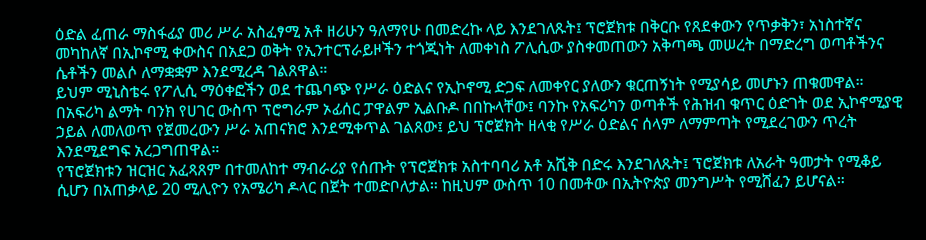ዕድል ፈጠራ ማስፋፊያ መሪ ሥራ አስፈፃሚ አቶ ዘሪሁን ዓለማየሁ በመድረኩ ላይ እንደገለጹት፤ ፕሮጀክቱ በቅርቡ የጸደቀውን የጥቃቅን፣ አነስተኛና መካከለኛ በኢኮኖሚ ቀውስና በአደጋ ወቅት የኢንተርፕራይዞችን ተጎጂነት ለመቀነስ ፖሊሲው ያስቀመጠውን አቅጣጫ መሠረት በማድረግ ወጣቶችንና ሴቶችን መልሶ ለማቋቋም እንደሚረዳ ገልጸዋል።
ይህም ሚኒስቴሩ የፖሊሲ ማዕቀፎችን ወደ ተጨባጭ የሥራ ዕድልና የኢኮኖሚ ድጋፍ ለመቀየር ያለውን ቁርጠኝነት የሚያሳይ መሆኑን ጠቁመዋል።
በአፍሪካ ልማት ባንክ የሀገር ውስጥ ፕሮግራም ኦፊሰር ፓዋልም ኢልቡዶ በበኩላቸው፤ ባንኩ የአፍሪካን ወጣቶች የሕዝብ ቁጥር ዕድገት ወደ ኢኮኖሚያዊ ኃይል ለመለወጥ የጀመረውን ሥራ አጠናክሮ እንደሚቀጥል ገልጸው፤ ይህ ፕሮጀክት ዘላቂ የሥራ ዕድልና ሰላም ለማምጣት የሚደረገውን ጥረት እንደሚደግፍ አረጋግጠዋል።
የፕሮጀክቱን ዝርዝር አፈጻጸም በተመለከተ ማብራሪያ የሰጡት የፕሮጀክቱ አስተባባሪ አቶ አሺቅ በድሩ እንደገለጹት፤ ፕሮጀክቱ ለአራት ዓመታት የሚቆይ ሲሆን በአጠቃላይ 20 ሚሊዮን የአሜሪካ ዶላር በጀት ተመድቦለታል። ከዚህም ውስጥ 10 በመቶው በኢትዮጵያ መንግሥት የሚሸፈን ይሆናል።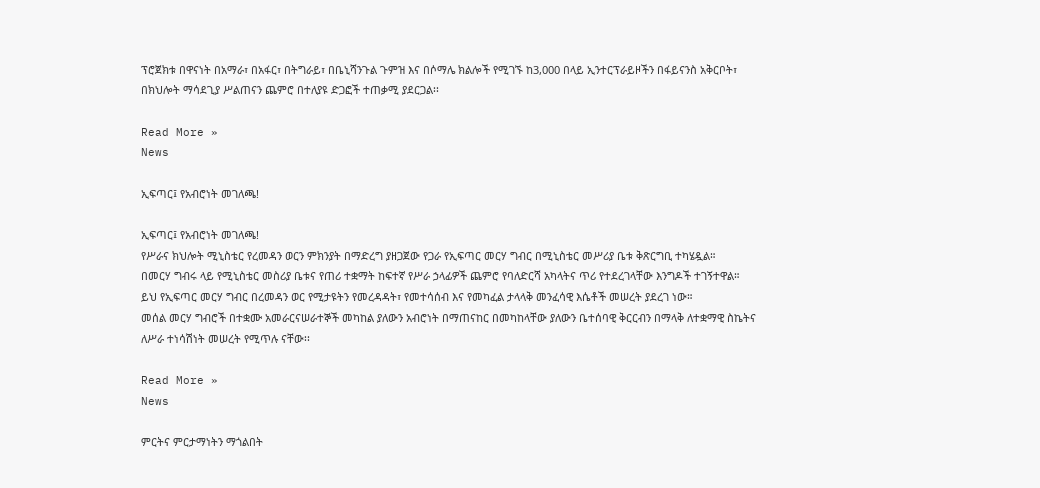ፕሮጀክቱ በዋናነት በአማራ፣ በአፋር፣ በትግራይ፣ በቤኒሻንጉል ጉምዝ እና በሶማሌ ክልሎች የሚገኙ ከ3,000 በላይ ኢንተርፕራይዞችን በፋይናንስ አቅርቦት፣ በክህሎት ማሳደጊያ ሥልጠናን ጨምሮ በተለያዩ ድጋፎች ተጠቃሚ ያደርጋል፡፡

Read More »
News

ኢፍጣር፤ የአብሮነት መገለጫ!

ኢፍጣር፤ የአብሮነት መገለጫ!
የሥራና ክህሎት ሚኒስቴር የረመዳን ወርን ምክንያት በማድረግ ያዘጋጀው የጋራ የኢፍጣር መርሃ ግብር በሚኒስቴር መሥሪያ ቤቱ ቅጽርግቢ ተካሄዷል።
በመርሃ ግብሩ ላይ የሚኒስቴር መስሪያ ቤቱና የጠሪ ተቋማት ከፍተኛ የሥራ ኃላፊዎች ጨምሮ የባለድርሻ አካላትና ጥሪ የተደረገላቸው እንግዶች ተገኝተዋል።
ይህ የኢፍጣር መርሃ ግብር በረመዳን ወር የሚታዩትን የመረዳዳት፣ የመተሳሰብ እና የመካፈል ታላላቅ መንፈሳዊ እሴቶች መሠረት ያደረገ ነው።
መሰል መርሃ ግብሮች በተቋሙ አመራርናሠራተኞች መካከል ያለውን አብሮነት በማጠናከር በመካከላቸው ያለውን ቤተሰባዊ ቅርርብን በማላቅ ለተቋማዊ ስኬትና ለሥራ ተነሳሽነት መሠረት የሚጥሉ ናቸው፡፡

Read More »
News

ምርትና ምርታማነትን ማጎልበት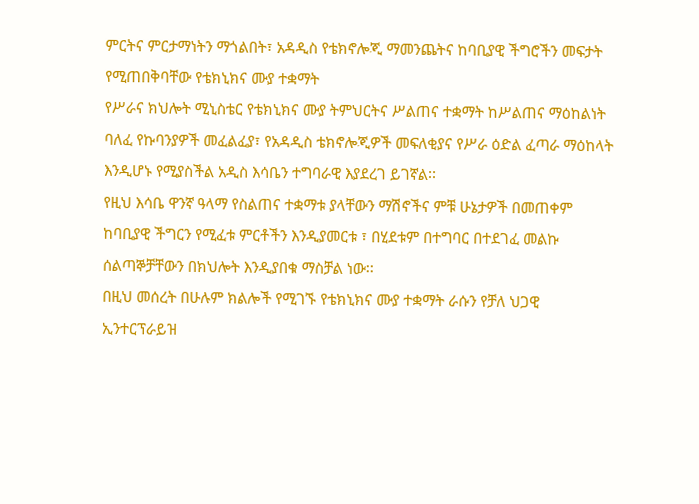ምርትና ምርታማነትን ማጎልበት፣ አዳዲስ የቴክኖሎጂ ማመንጨትና ከባቢያዊ ችግሮችን መፍታት የሚጠበቅባቸው የቴክኒክና ሙያ ተቋማት
የሥራና ክህሎት ሚኒስቴር የቴክኒክና ሙያ ትምህርትና ሥልጠና ተቋማት ከሥልጠና ማዕከልነት ባለፈ የኩባንያዎች መፈልፈያ፣ የአዳዲስ ቴክኖሎጂዎች መፍለቂያና የሥራ ዕድል ፈጣራ ማዕከላት እንዲሆኑ የሚያስችል አዲስ እሳቤን ተግባራዊ እያደረገ ይገኛል፡፡
የዚህ እሳቤ ዋንኛ ዓላማ የስልጠና ተቋማቱ ያላቸውን ማሽኖችና ምቹ ሁኔታዎች በመጠቀም ከባቢያዊ ችግርን የሚፈቱ ምርቶችን እንዲያመርቱ ፣ በሂደቱም በተግባር በተደገፈ መልኩ ሰልጣኞቻቸውን በክህሎት እንዲያበቁ ማስቻል ነው፡፡
በዚህ መሰረት በሁሉም ክልሎች የሚገኙ የቴክኒክና ሙያ ተቋማት ራሱን የቻለ ህጋዊ ኢንተርፕራይዝ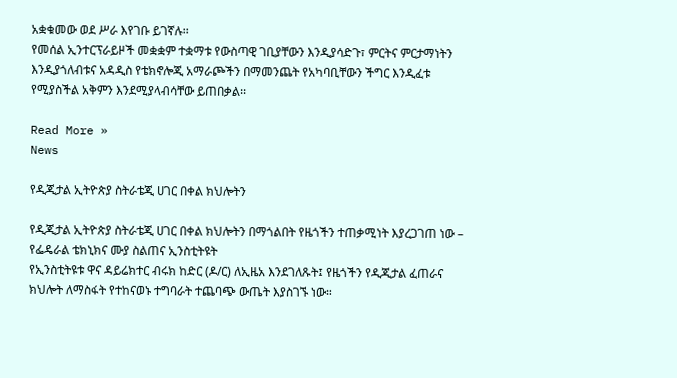አቋቁመው ወደ ሥራ እየገቡ ይገኛሉ፡፡
የመሰል ኢንተርፕራይዞች መቋቋም ተቋማቱ የውስጣዊ ገቢያቸውን እንዲያሳድጉ፣ ምርትና ምርታማነትን እንዲያጎለብቱና አዳዲስ የቴክኖሎጂ አማራጮችን በማመንጨት የአካባቢቸውን ችግር እንዲፈቱ የሚያስችል አቅምን እንደሚያላብሳቸው ይጠበቃል፡፡

Read More »
News

የዲጂታል ኢትዮጵያ ስትራቴጂ ሀገር በቀል ክህሎትን

የዲጂታል ኢትዮጵያ ስትራቴጂ ሀገር በቀል ክህሎትን በማጎልበት የዜጎችን ተጠቃሚነት እያረጋገጠ ነው – የፌዴራል ቴክኒክና ሙያ ስልጠና ኢንስቲትዩት
የኢንስቲትዩቱ ዋና ዳይሬክተር ብሩክ ከድር (ዶ/ር) ለኢዜአ እንደገለጹት፤ የዜጎችን የዲጂታል ፈጠራና ክህሎት ለማስፋት የተከናወኑ ተግባራት ተጨባጭ ውጤት እያስገኙ ነው።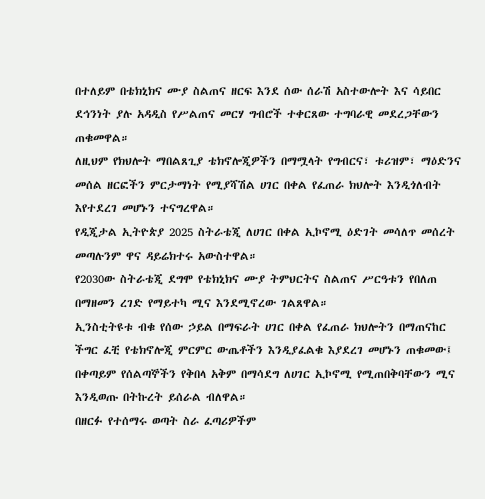በተለይም በቴክኒክና ሙያ ስልጠና ዘርፍ እንደ ሰው ሰራሽ አስተውሎት እና ሳይበር ደኅንነት ያሉ አዳዲስ የሥልጠና መርሃ ግብሮች ተቀርጸው ተግባራዊ መደረጋቸውን ጠቁመዋል።
ለዚህም የክህሎት ማበልጸጊያ ቴክኖሎጂዎችን በማሟላት የግብርና፣ ቱሪዝም፣ ማዕድንና መሰል ዘርፎችን ምርታማነት የሚያሻሽል ሀገር በቀል የፈጠራ ክህሎት እንዲጎለብት እየተደረገ መሆኑን ተናግረዋል።
የዲጂታል ኢትዮጵያ 2025 ስትራቴጂ ለሀገር በቀል ኢኮኖሚ ዕድገት መሳለጥ መሰረት መጣሉንም ዋና ዳይሬክተሩ አውስተዋል።
የ2030ው ስትራቴጂ ደግሞ የቴክኒክና ሙያ ትምህርትና ስልጠና ሥርዓቱን የበለጠ በማዘመን ረገድ የማይተካ ሚና እንደሚኖረው ገልጸዋል።
ኢንስቲትዩቱ ብቁ የሰው ኃይል በማፍራት ሀገር በቀል የፈጠራ ክህሎትን በማጠናከር ችግር ፈቺ የቴክኖሎጂ ምርምር ውጤቶችን እንዲያፈልቁ እያደረገ መሆኑን ጠቁመው፤ በቀጣይም የሰልጣኞችን የቅበላ አቅም በማሳደግ ለሀገር ኢኮኖሚ የሚጠበቅባቸውን ሚና እንዲወጡ በትኩረት ይሰራል ብለዋል።
በዘርፉ የተሰማሩ ወጣት ስራ ፈጣሪዎችም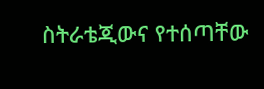ስትራቴጂውና የተሰጣቸው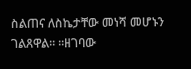ስልጠና ለስኬታቸው መነሻ መሆኑን ገልጸዋል። ።ዘገባው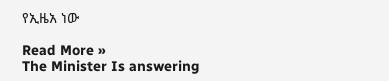የኢዜአ ነው

Read More »
The Minister Is answering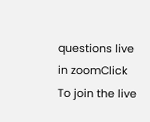questions live in zoomClick To join the live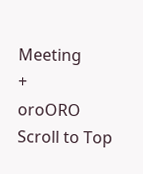Meeting
+
oroORO
Scroll to Top